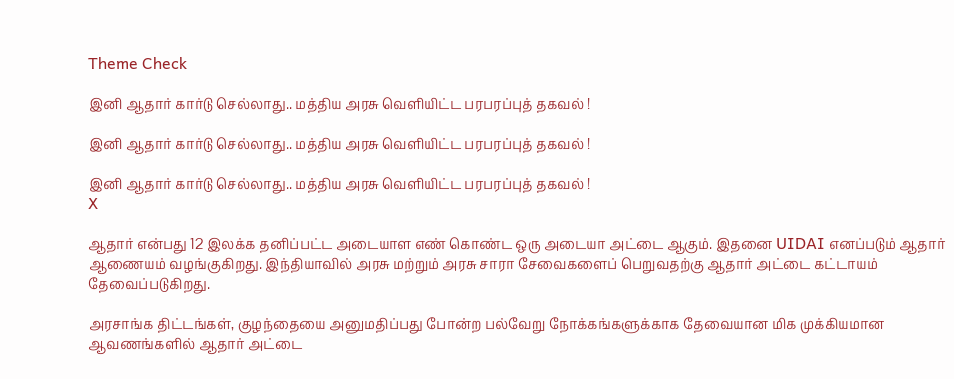Theme Check

இனி ஆதார் கார்டு செல்லாது.. மத்திய அரசு வெளியிட்ட பரபரப்புத் தகவல் !

இனி ஆதார் கார்டு செல்லாது.. மத்திய அரசு வெளியிட்ட பரபரப்புத் தகவல் !

இனி ஆதார் கார்டு செல்லாது.. மத்திய அரசு வெளியிட்ட பரபரப்புத் தகவல் !
X

ஆதார் என்பது 12 இலக்க தனிப்பட்ட அடையாள எண் கொண்ட ஒரு அடையா அட்டை ஆகும். இதனை UIDAI எனப்படும் ஆதார் ஆணையம் வழங்குகிறது. இந்தியாவில் அரசு மற்றும் அரசு சாரா சேவைகளைப் பெறுவதற்கு ஆதார் அட்டை கட்டாயம் தேவைப்படுகிறது.

அரசாங்க திட்டங்கள், குழந்தையை அனுமதிப்பது போன்ற பல்வேறு நோக்கங்களுக்காக தேவையான மிக முக்கியமான ஆவணங்களில் ஆதார் அட்டை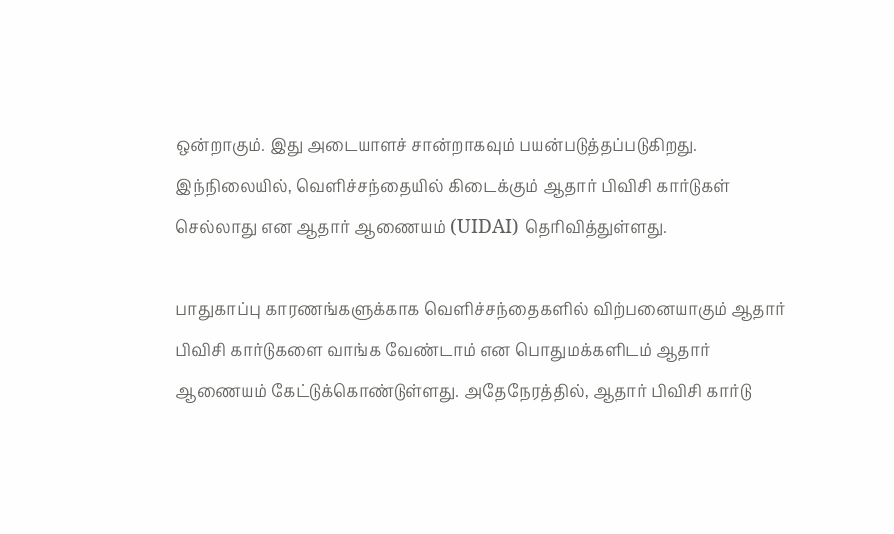ஒன்றாகும். இது அடையாளச் சான்றாகவும் பயன்படுத்தப்படுகிறது. இந்நிலையில், வெளிச்சந்தையில் கிடைக்கும் ஆதார் பிவிசி கார்டுகள் செல்லாது என ஆதார் ஆணையம் (UIDAI) தெரிவித்துள்ளது.

பாதுகாப்பு காரணங்களுக்காக வெளிச்சந்தைகளில் விற்பனையாகும் ஆதார் பிவிசி கார்டுகளை வாங்க வேண்டாம் என பொதுமக்களிடம் ஆதார் ஆணையம் கேட்டுக்கொண்டுள்ளது. அதேநேரத்தில், ஆதார் பிவிசி கார்டு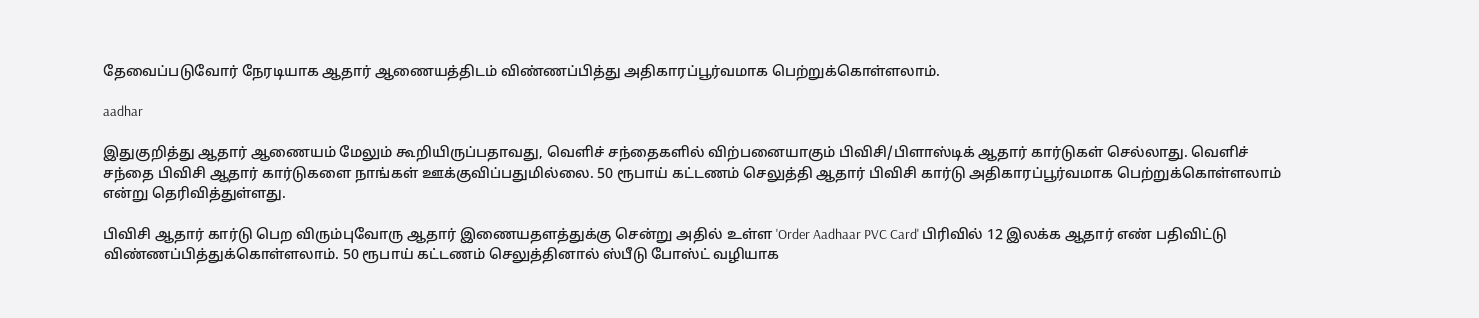தேவைப்படுவோர் நேரடியாக ஆதார் ஆணையத்திடம் விண்ணப்பித்து அதிகாரப்பூர்வமாக பெற்றுக்கொள்ளலாம்.

aadhar

இதுகுறித்து ஆதார் ஆணையம் மேலும் கூறியிருப்பதாவது, வெளிச் சந்தைகளில் விற்பனையாகும் பிவிசி/பிளாஸ்டிக் ஆதார் கார்டுகள் செல்லாது. வெளிச் சந்தை பிவிசி ஆதார் கார்டுகளை நாங்கள் ஊக்குவிப்பதுமில்லை. 50 ரூபாய் கட்டணம் செலுத்தி ஆதார் பிவிசி கார்டு அதிகாரப்பூர்வமாக பெற்றுக்கொள்ளலாம் என்று தெரிவித்துள்ளது.

பிவிசி ஆதார் கார்டு பெற விரும்புவோரு ஆதார் இணையதளத்துக்கு சென்று அதில் உள்ள 'Order Aadhaar PVC Card' பிரிவில் 12 இலக்க ஆதார் எண் பதிவிட்டு விண்ணப்பித்துக்கொள்ளலாம். 50 ரூபாய் கட்டணம் செலுத்தினால் ஸ்பீடு போஸ்ட் வழியாக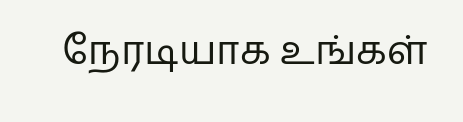நேரடியாக உங்கள்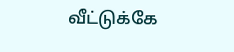வீட்டுக்கே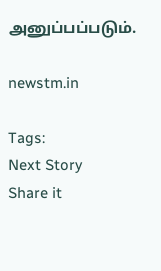அனுப்பப்படும்.

newstm.in

Tags:
Next Story
Share it